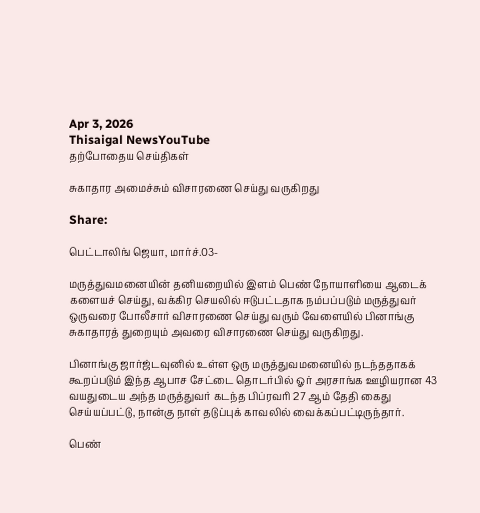Apr 3, 2026
Thisaigal NewsYouTube
தற்போதைய செய்திகள்

சுகாதார அமைச்சும் விசாரணை செய்து வருகிறது

Share:

பெட்டாலிங் ஜெயா, மார்ச்.03-

மருத்துவமனையின் தனியறையில் இளம் பெண் நோயாளியை ஆடைக் களையச் செய்து, வக்கிர செயலில் ஈடுபட்டதாக நம்பப்படும் மருத்துவர் ஒருவரை போலீசார் விசாரணை செய்து வரும் வேளையில் பினாங்கு சுகாதாரத் துறையும் அவரை விசாரணை செய்து வருகிறது.

பினாங்கு ஜார்ஜ்டவுனில் உள்ள ஒரு மருத்துவமனையில் நடந்ததாகக் கூறப்படும் இந்த ஆபாச சேட்டை தொடர்பில் ஓர் அரசாங்க ஊழியரான 43 வயதுடைய அந்த மருத்துவர் கடந்த பிப்ரவரி 27 ஆம் தேதி கைது செய்யப்பட்டு, நான்கு நாள் தடுப்புக் காவலில் வைக்கப்பட்டிருந்தார்.

பெண்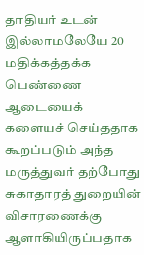தாதியர் உடன் இல்லாமலேயே 20 மதிக்கத்தக்க பெண்ணை ஆடையைக் களையச் செய்ததாக கூறப்படும் அந்த மருத்துவர் தற்போது சுகாதாரத் துறையின் விசாரணைக்கு ஆளாகியிருப்பதாக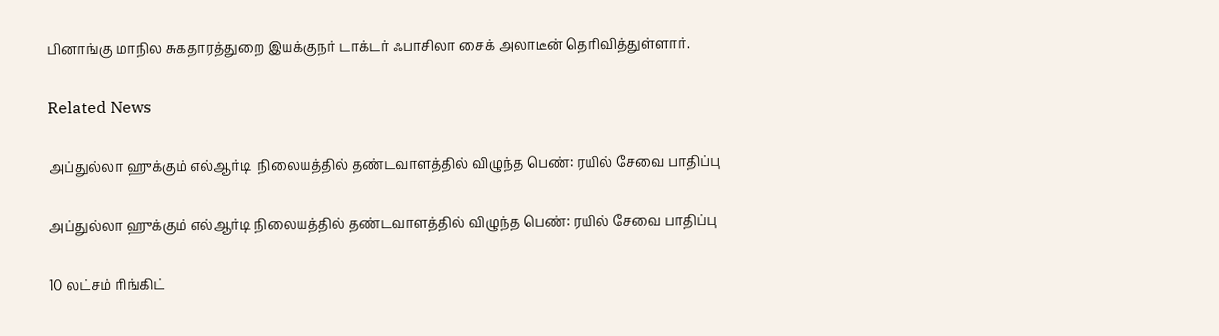பினாங்கு மாநில சுகதாரத்துறை இயக்குநர் டாக்டர் ஃபாசிலா சைக் அலாடீன் தெரிவித்துள்ளார்.

Related News

அப்துல்லா ஹுக்கும் எல்ஆர்டி  நிலையத்தில் தண்டவாளத்தில் விழுந்த பெண்: ரயில் சேவை பாதிப்பு

அப்துல்லா ஹுக்கும் எல்ஆர்டி நிலையத்தில் தண்டவாளத்தில் விழுந்த பெண்: ரயில் சேவை பாதிப்பு

10 லட்சம் ரிங்கிட்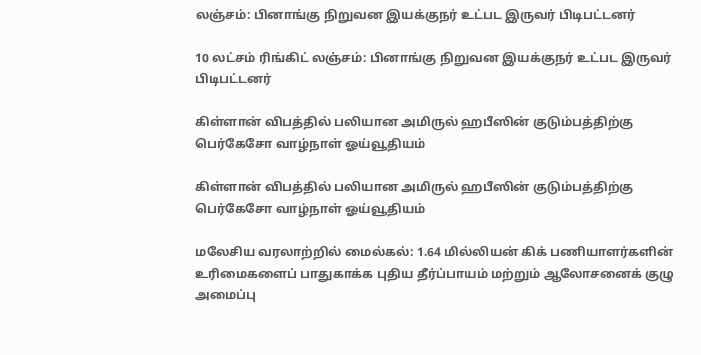லஞ்சம்: பினாங்கு நிறுவன இயக்குநர் உட்பட இருவர் பிடிபட்டனர்

10 லட்சம் ரிங்கிட் லஞ்சம்: பினாங்கு நிறுவன இயக்குநர் உட்பட இருவர் பிடிபட்டனர்

கிள்ளான் விபத்தில் பலியான அமிருல் ஹபீஸின் குடும்பத்திற்கு பெர்கேசோ வாழ்நாள் ஓய்வூதியம்

கிள்ளான் விபத்தில் பலியான அமிருல் ஹபீஸின் குடும்பத்திற்கு பெர்கேசோ வாழ்நாள் ஓய்வூதியம்

மலேசிய வரலாற்றில் மைல்கல்: 1.64 மில்லியன் கிக் பணியாளர்களின் உரிமைகளைப் பாதுகாக்க புதிய தீர்ப்பாயம் மற்றும் ஆலோசனைக் குழு அமைப்பு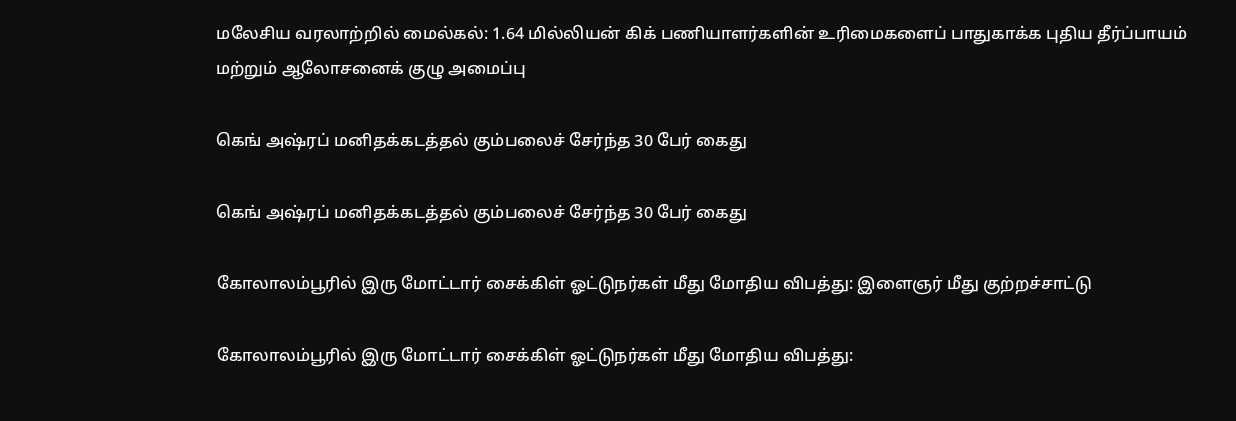மலேசிய வரலாற்றில் மைல்கல்: 1.64 மில்லியன் கிக் பணியாளர்களின் உரிமைகளைப் பாதுகாக்க புதிய தீர்ப்பாயம் மற்றும் ஆலோசனைக் குழு அமைப்பு

கெங் அஷ்ரப் மனிதக்கடத்தல் கும்பலைச் சேர்ந்த 30 பேர் கைது

கெங் அஷ்ரப் மனிதக்கடத்தல் கும்பலைச் சேர்ந்த 30 பேர் கைது

கோலாலம்பூரில் இரு மோட்டார் சைக்கிள் ஓட்டுநர்கள் மீது மோதிய விபத்து: இளைஞர் மீது குற்றச்சாட்டு

கோலாலம்பூரில் இரு மோட்டார் சைக்கிள் ஓட்டுநர்கள் மீது மோதிய விபத்து: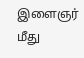இளைஞர் மீது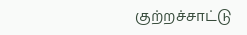குற்றச்சாட்டு